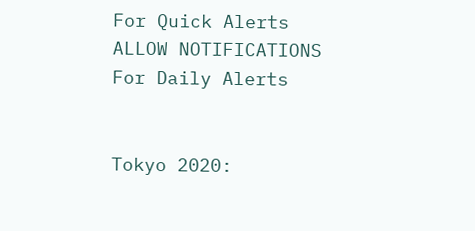For Quick Alerts
ALLOW NOTIFICATIONS
For Daily Alerts


Tokyo 2020: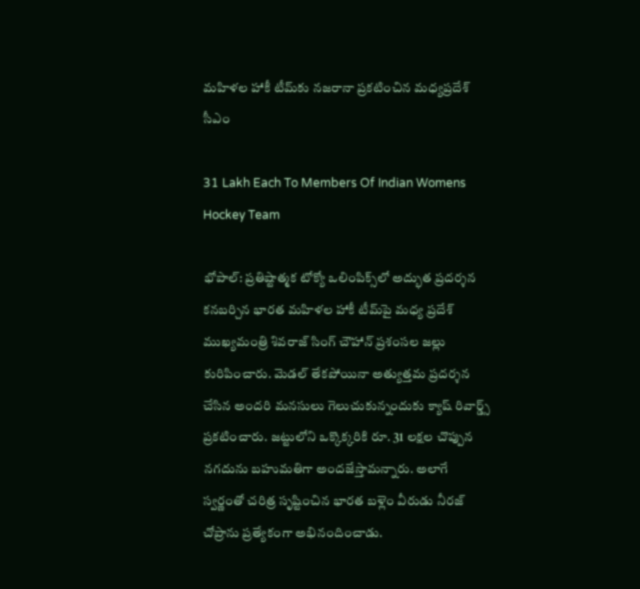మహిళల హాకీ టీమ్‌కు నజరానా ప్రకటించిన మధ్యప్రదేశ్ సీఎం

31 Lakh Each To Members Of Indian Womens Hockey Team

భోపాల్‌: ప్రతిష్టాత్మక టోక్యో ఒలింపిక్స్‌లో అద్భుత ప్రదర్శన కనబర్చిన భారత మహిళల హాకీ టీమ్‌పై మధ్య ప్రదేశ్ ముఖ్యమంత్రి శివరాజ్ సింగ్ చౌహాన్ ప్రశంసల జల్లు కురిపించారు. మెడల్ తేకపోయినా అత్యుత్తమ ప్రదర్శన చేసిన అందరి మనసులు గెలుచుకున్నందుకు క్యాష్ రివార్డ్స్ ప్రకటించారు. జట్టులోని ఒక్కొక్కరికి రూ. 31 లక్షల చొప్పున నగదును బహుమతిగా అందజేస్తామన్నారు. అలాగే స్వర్ణంతో చరిత్ర సృష్టించిన భారత బళ్లెం వీరుడు నీరజ్ చోప్రాను ప్రత్యేకంగా అభినందించాడు.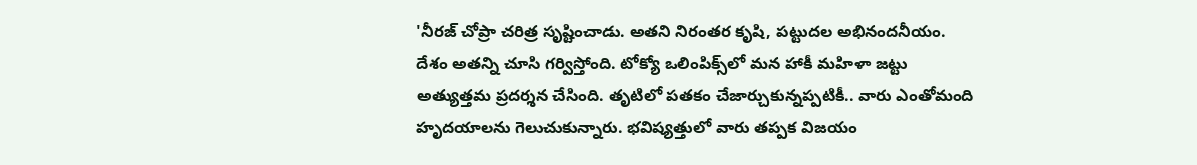'నీరజ్‌ చోప్రా చరిత్ర సృష్టించాడు. అతని నిరంతర కృషి, పట్టుదల అభినందనీయం. దేశం అతన్ని చూసి గర్విస్తోంది. టోక్యో ఒలింపిక్స్‌లో మన హాకీ మహిళా జట్టు అత్యుత్తమ ప్రదర్శన చేసింది. తృటిలో పతకం చేజార్చుకున్నప్పటికీ.. వారు ఎంతోమంది హృదయాలను గెలుచుకున్నారు. భవిష్యత్తులో వారు తప్పక విజయం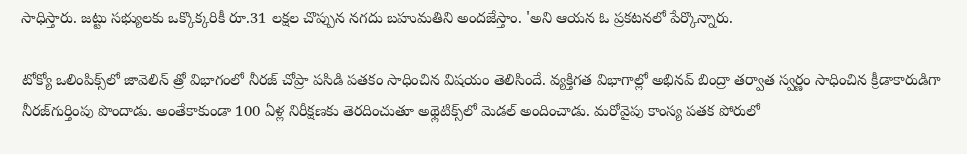సాధిస్తారు. జట్టు సభ్యులకు ఒక్కొక్కరికీ రూ.31 లక్షల చొప్పున నగదు బహుమతిని అందజేస్తాం. 'అని ఆయన ఓ ప్రకటనలో పేర్కొన్నారు.

టోక్యో ఒలింపిక్స్‌లో జావెలిన్ త్రో విభాగంలో నీరజ్‌ చోప్రా పసిడి పతకం సాధించిన విషయం తెలిసిందే. వ్యక్తిగత విభాగాల్లో అభినవ్‌ బింద్రా తర్వాత స్వర్ణం సాధించిన క్రీడాకారుడిగా నీరజ్‌గుర్తింపు పొందాడు. అంతేకాకుండా 100 ఏళ్ల నిరీక్షణకు తెరదించుతూ అథ్లెటిక్స్‌లో మెడల్ అందించాడు. మరోవైపు కాంస్య పతక పోరులో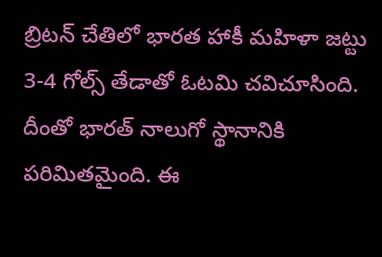బ్రిటన్‌ చేతిలో భారత హాకీ మహిళా జట్టు 3-4 గోల్స్ తేడాతో ఓటమి చవిచూసింది. దీంతో భారత్‌ నాలుగో స్థానానికి పరిమితమైంది. ఈ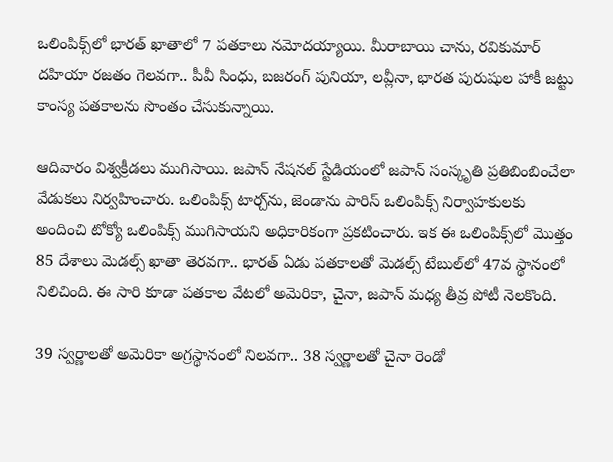ఒలింపిక్స్‌లో భారత్‌ ఖాతాలో 7 పతకాలు నమోదయ్యాయి. మీరాబాయి చాను, రవికుమార్ దహియా రజతం గెలవగా.. పీవీ సింధు, బజరంగ్ పునియా, లవ్లీనా, భారత పురుషుల హాకీ జట్టు కాంస్య పతకాలను సొంతం చేసుకున్నాయి.

ఆదివారం విశ్వక్రీడలు ముగిసాయి. జపాన్ నేషనల్ స్టేడియంలో జపాన్ సంస్కృతి ప్రతిబింబించేలా వేడుకలు నిర్వహించారు. ఒలింపిక్స్‌ టార్చ్‌ను, జెండాను పారిస్‌ ఒలింపిక్స్‌ నిర్వాహకులకు అందించి టోక్యో ఒలింపిక్స్ ముగిసాయని అధికారికంగా ప్రకటించారు. ఇక ఈ ఒలింపిక్స్‌లో మొత్తం 85 దేశాలు మెడల్స్ ఖాతా తెరవగా.. భారత్‌ ఏడు పతకాలతో మెడల్స్ టేబుల్‌లో 47వ స్థానంలో నిలిచింది. ఈ సారి కూడా పతకాల వేటలో అమెరికా, చైనా, జపాన్ మధ్య తీవ్ర పోటీ నెలకొంది.

39 స్వర్ణాలతో అమెరికా అగ్రస్థానంలో నిలవగా.. 38 స్వర్ణాలతో చైనా రెండో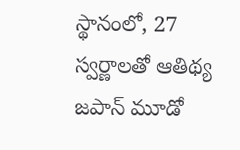స్థానంలో, 27 స్వర్ణాలతో ఆతిథ్య జపాన్‌ మూడో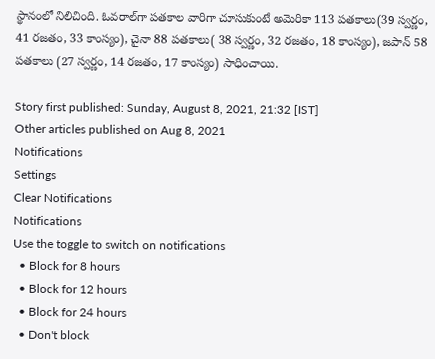స్థానంలో నిలిచింది. ఓవరాల్‌గా పతకాల వారిగా చూసుకుంటే అమెరికా 113 పతకాలు(39 స్వర్ణం, 41 రజతం, 33 కాంస్యం), చైనా 88 పతకాలు( 38 స్వర్ణం, 32 రజతం, 18 కాంస్యం), జపాన్‌ 58 పతకాలు (27 స్వర్ణం, 14 రజతం, 17 కాంస్యం) సాధించాయి.

Story first published: Sunday, August 8, 2021, 21:32 [IST]
Other articles published on Aug 8, 2021
Notifications
Settings
Clear Notifications
Notifications
Use the toggle to switch on notifications
  • Block for 8 hours
  • Block for 12 hours
  • Block for 24 hours
  • Don't block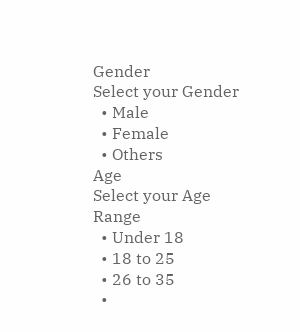Gender
Select your Gender
  • Male
  • Female
  • Others
Age
Select your Age Range
  • Under 18
  • 18 to 25
  • 26 to 35
  •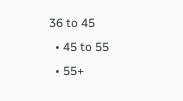36 to 45
  • 45 to 55
  • 55+